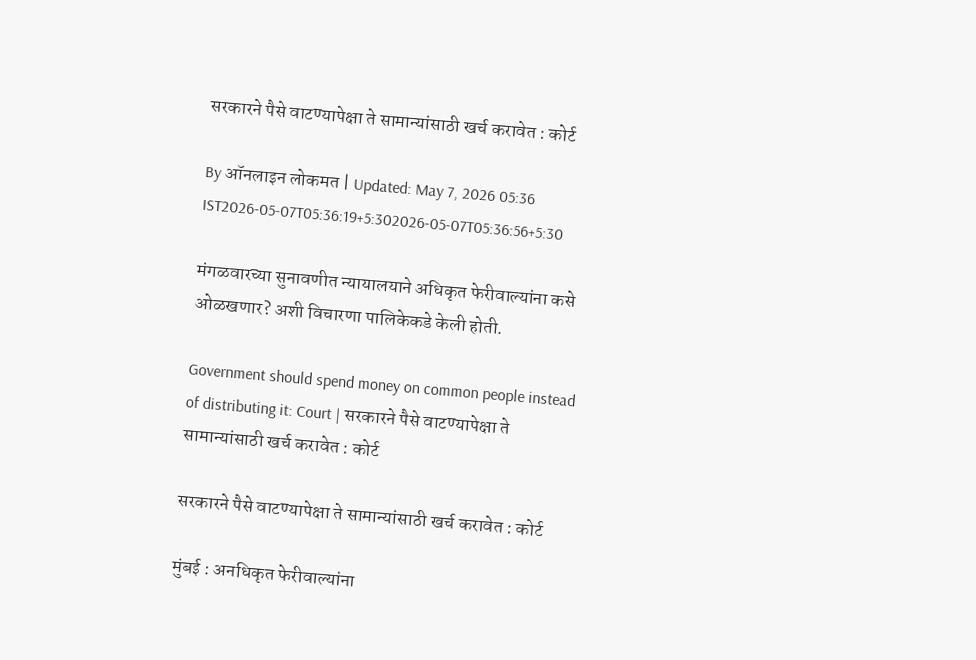सरकारने पैसे वाटण्यापेक्षा ते सामान्यांसाठी खर्च करावेत : कोर्ट

By ऑनलाइन लोकमत | Updated: May 7, 2026 05:36 IST2026-05-07T05:36:19+5:302026-05-07T05:36:56+5:30

मंगळवारच्या सुनावणीत न्यायालयाने अधिकृत फेरीवाल्यांना कसे ओळखणार? अशी विचारणा पालिकेकडे केली होती.

Government should spend money on common people instead of distributing it: Court | सरकारने पैसे वाटण्यापेक्षा ते सामान्यांसाठी खर्च करावेत : कोर्ट

सरकारने पैसे वाटण्यापेक्षा ते सामान्यांसाठी खर्च करावेत : कोर्ट

मुंबई : अनधिकृत फेरीवाल्यांना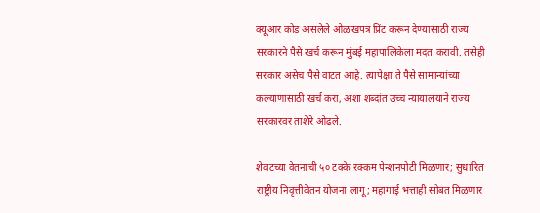क्यूआर कोड असलेले ओळखपत्र प्रिंट करून देण्यासाठी राज्य सरकारने पैसे खर्च करून मुंबई महापालिकेला मदत करावी. तसेही सरकार असेच पैसे वाटत आहे. त्यापेक्षा ते पैसे सामान्यांच्या कल्याणासाठी खर्च करा, अशा शब्दांत उच्च न्यायालयाने राज्य सरकारवर ताशेरे ओढले.

शेवटच्या वेतनाची ५० टक्के रक्कम पेन्शनपोटी मिळणार; सुधारित राष्ट्रीय निवृत्तीवेतन योजना लागू; महागाई भत्ताही सोबत मिळणार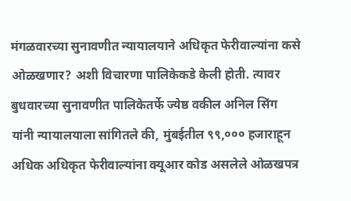मंगळवारच्या सुनावणीत न्यायालयाने अधिकृत फेरीवाल्यांना कसे ओळखणार? अशी विचारणा पालिकेकडे केली होती. त्यावर बुधवारच्या सुनावणीत पालिकेतर्फे ज्येष्ठ वकील अनिल सिंग यांनी न्यायालयाला सांगितले की, मुंबईतील ९९,००० हजाराहून अधिक अधिकृत फेरीवाल्यांना क्यूआर कोड असलेले ओळखपत्र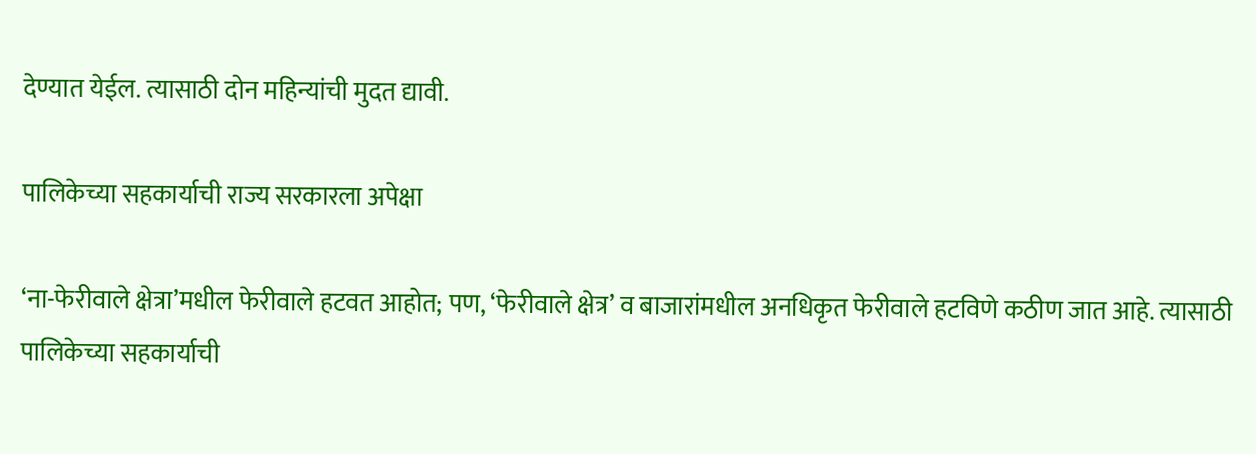देण्यात येईल. त्यासाठी दोन महिन्यांची मुदत द्यावी.

पालिकेच्या सहकार्याची राज्य सरकारला अपेक्षा

‘ना-फेरीवाले क्षेत्रा’मधील फेरीवाले हटवत आहोत; पण, ‘फेरीवाले क्षेत्र’ व बाजारांमधील अनधिकृत फेरीवाले हटविणे कठीण जात आहे. त्यासाठी पालिकेच्या सहकार्याची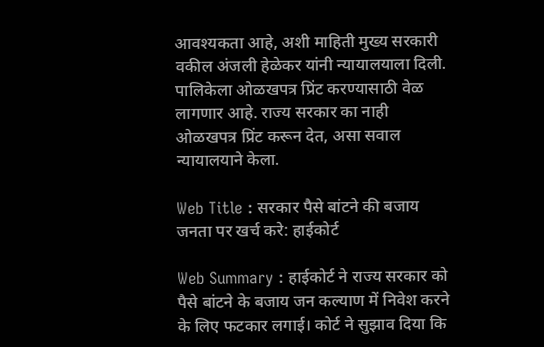आवश्यकता आहे, अशी माहिती मुख्य सरकारी वकील अंजली हेळेकर यांनी न्यायालयाला दिली. पालिकेला ओळखपत्र प्रिंट करण्यासाठी वेळ लागणार आहे. राज्य सरकार का नाही ओळखपत्र प्रिंट करून देत, असा सवाल न्यायालयाने केला.

Web Title : सरकार पैसे बांटने की बजाय जनता पर खर्च करे: हाईकोर्ट

Web Summary : हाईकोर्ट ने राज्य सरकार को पैसे बांटने के बजाय जन कल्याण में निवेश करने के लिए फटकार लगाई। कोर्ट ने सुझाव दिया कि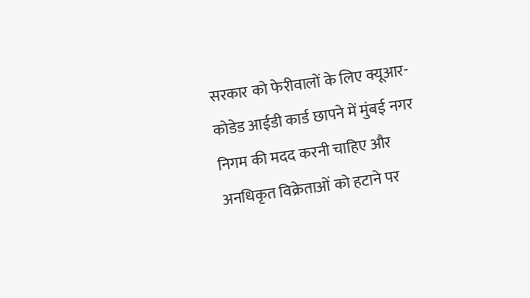सरकार को फेरीवालों के लिए क्यूआर-कोडेड आईडी कार्ड छापने में मुंबई नगर निगम की मदद करनी चाहिए और अनधिकृत विक्रेताओं को हटाने पर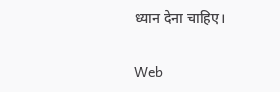ध्यान देना चाहिए।

Web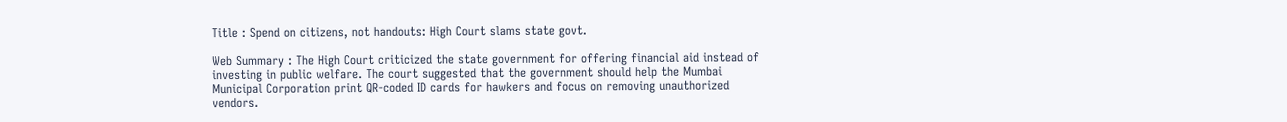Title : Spend on citizens, not handouts: High Court slams state govt.

Web Summary : The High Court criticized the state government for offering financial aid instead of investing in public welfare. The court suggested that the government should help the Mumbai Municipal Corporation print QR-coded ID cards for hawkers and focus on removing unauthorized vendors.